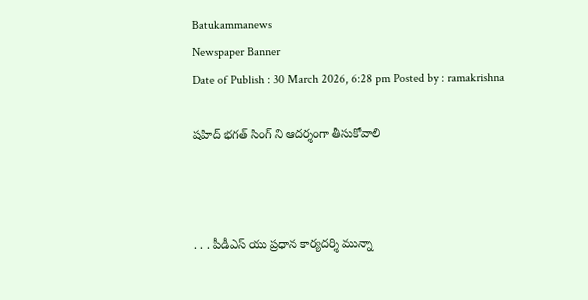Batukammanews
Newspaper Banner
Date of Publish : 30 March 2026, 6:28 pm Posted by : ramakrishna

షహిద్ భగత్ సింగ్ ని ఆదర్శంగా తీసుకోవాలి



. . . పీడీఎస్ యు ప్రధాన కార్యదర్శి మున్నా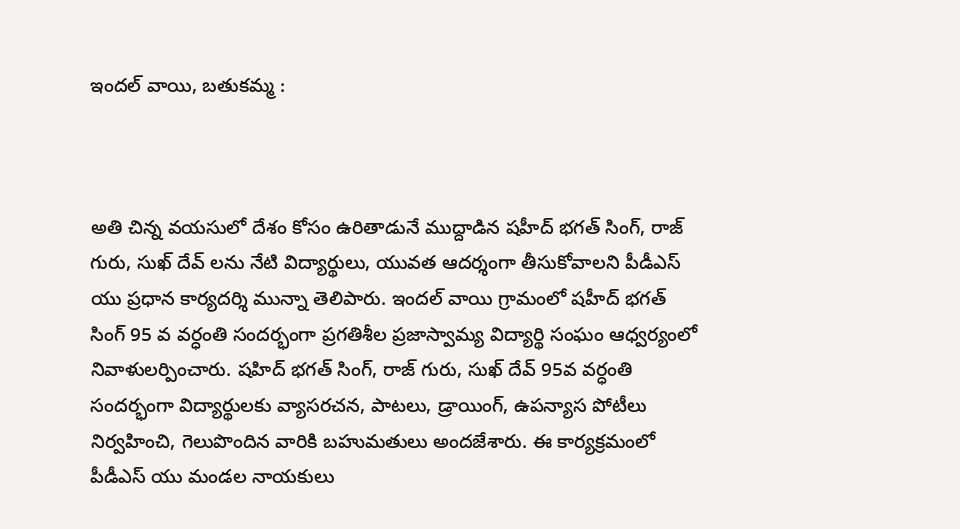ఇందల్ వాయి, బతుకమ్మ :



అతి చిన్న వయసులో దేశం కోసం ఉరితాడునే ముద్దాడిన షహీద్ భగత్ సింగ్, రాజ్ గురు, సుఖ్ దేవ్ లను నేటి విద్యార్థులు, యువత ఆదర్శంగా తీసుకోవాలని పీడీఎస్ యు ప్రధాన కార్యదర్శి మున్నా తెలిపారు. ఇందల్ వాయి గ్రామంలో షహీద్ భగత్ సింగ్ 95 వ వర్ధంతి సందర్భంగా ప్రగతిశీల ప్రజాస్వామ్య విద్యార్థి సంఘం ఆధ్వర్యంలో నివాళులర్పించారు. షహిద్ భగత్ సింగ్, రాజ్ గురు, సుఖ్ దేవ్ 95వ వర్ధంతి సందర్భంగా విద్యార్థులకు వ్యాసరచన, పాటలు, డ్రాయింగ్, ఉపన్యాస పోటీలు నిర్వహించి, గెలుపొందిన వారికి బహుమతులు అందజేశారు. ఈ కార్యక్రమంలో పీడీఎస్ యు మండల నాయకులు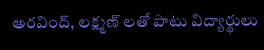అరవింద్, లక్ష్మణ్ లతో పాటు విద్యార్థులు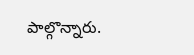పాల్గొన్నారు.